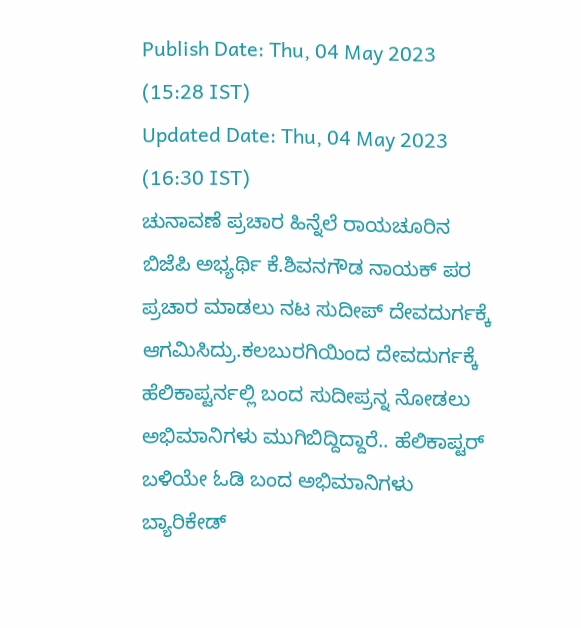Publish Date: Thu, 04 May 2023 (15:28 IST)
Updated Date: Thu, 04 May 2023 (16:30 IST)
ಚುನಾವಣೆ ಪ್ರಚಾರ ಹಿನ್ನೆಲೆ ರಾಯಚೂರಿನ ಬಿಜೆಪಿ ಅಭ್ಯರ್ಥಿ ಕೆ.ಶಿವನಗೌಡ ನಾಯಕ್ ಪರ ಪ್ರಚಾರ ಮಾಡಲು ನಟ ಸುದೀಪ್ ದೇವದುರ್ಗಕ್ಕೆ ಆಗಮಿಸಿದ್ರು.ಕಲಬುರಗಿಯಿಂದ ದೇವದುರ್ಗಕ್ಕೆ ಹೆಲಿಕಾಪ್ಟರ್ನಲ್ಲಿ ಬಂದ ಸುದೀಪ್ರನ್ನ ನೋಡಲು ಅಭಿಮಾನಿಗಳು ಮುಗಿಬಿದ್ದಿದ್ದಾರೆ.. ಹೆಲಿಕಾಪ್ಟರ್ ಬಳಿಯೇ ಓಡಿ ಬಂದ ಅಭಿಮಾನಿಗಳು ಬ್ಯಾರಿಕೇಡ್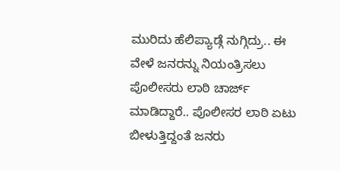ಮುರಿದು ಹೆಲಿಪ್ಯಾಡ್ಗೆ ನುಗ್ಗಿದ್ರು.. ಈ ವೇಳೆ ಜನರನ್ನು ನಿಯಂತ್ರಿಸಲು ಪೊಲೀಸರು ಲಾಠಿ ಚಾರ್ಜ್ ಮಾಡಿದ್ದಾರೆ.. ಪೊಲೀಸರ ಲಾಠಿ ಏಟು ಬೀಳುತ್ತಿದ್ದಂತೆ ಜನರು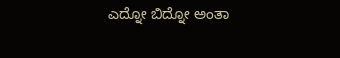ಎದ್ನೋ ಬಿದ್ನೋ ಅಂತಾ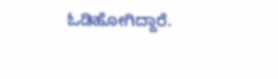ಓಡಿಹೋಗಿದ್ದಾರೆ.